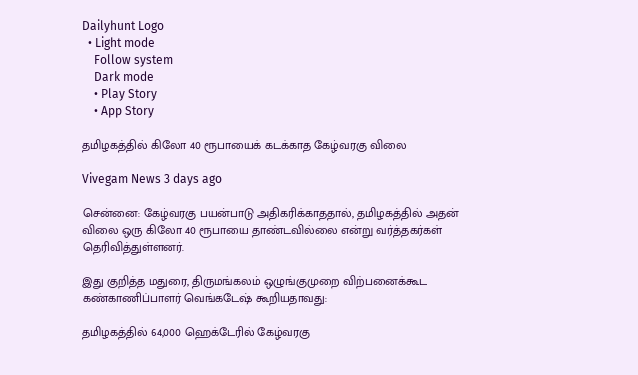Dailyhunt Logo
  • Light mode
    Follow system
    Dark mode
    • Play Story
    • App Story

தமிழகத்தில் கிலோ 40 ரூபாயைக் கடக்காத கேழ்வரகு விலை

Vivegam News 3 days ago

சென்னை: கேழ்வரகு பயன்பாடு அதிகரிக்காததால், தமிழகத்தில் அதன் விலை ஒரு கிலோ 40 ரூபாயை தாண்டவில்லை என்று வர்த்தகர்கள் தெரிவித்துள்ளனர்.

இது குறித்த மதுரை, திருமங்கலம் ஒழுங்குமுறை விற்பனைக்கூட கண்காணிப்பாளர் வெங்கடேஷ் கூறியதாவது:

தமிழகத்தில் 64,000 ஹெக்டேரில் கேழ்வரகு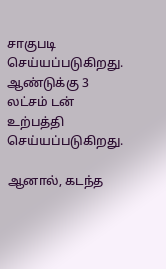சாகுபடி செய்யப்படுகிறது. ஆண்டுக்கு 3 லட்சம் டன் உற்பத்தி செய்யப்படுகிறது.

ஆனால், கடந்த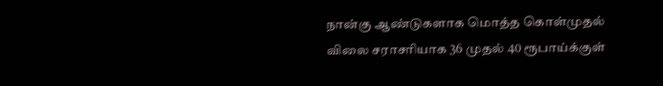நான்கு ஆண்டுகளாக மொத்த கொள்முதல் விலை சராசரியாக 36 முதல் 40 ரூபாய்க்குள்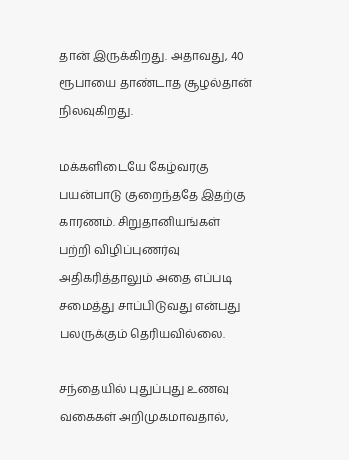தான் இருக்கிறது. அதாவது, 40 ரூபாயை தாண்டாத சூழல்தான் நிலவுகிறது.

மக்களிடையே கேழ்வரகு பயன்பாடு குறைந்ததே இதற்கு காரணம். சிறுதானியங்கள் பற்றி விழிப்புணர்வு அதிகரித்தாலும் அதை எப்படி சமைத்து சாப்பிடுவது என்பது பலருக்கும் தெரியவில்லை.

சந்தையில் புதுப்புது உணவு வகைகள் அறிமுகமாவதால்,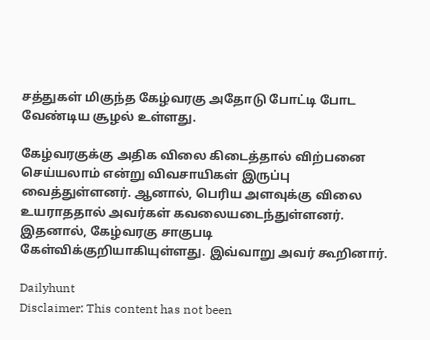சத்துகள் மிகுந்த கேழ்வரகு அதோடு போட்டி போட வேண்டிய சூழல் உள்ளது.

கேழ்வரகுக்கு அதிக விலை கிடைத்தால் விற்பனை செய்யலாம் என்று விவசாயிகள் இருப்பு வைத்துள்ளனர். ஆனால், பெரிய அளவுக்கு விலை உயராததால் அவர்கள் கவலையடைந்துள்ளனர். இதனால், கேழ்வரகு சாகுபடி கேள்விக்குறியாகியுள்ளது. இவ்வாறு அவர் கூறினார்.

Dailyhunt
Disclaimer: This content has not been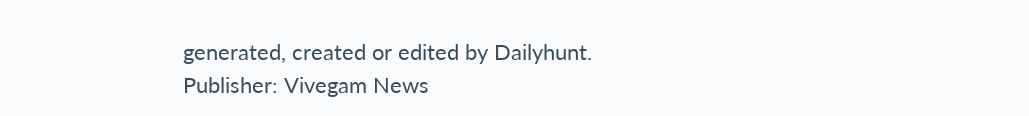generated, created or edited by Dailyhunt. Publisher: Vivegam News